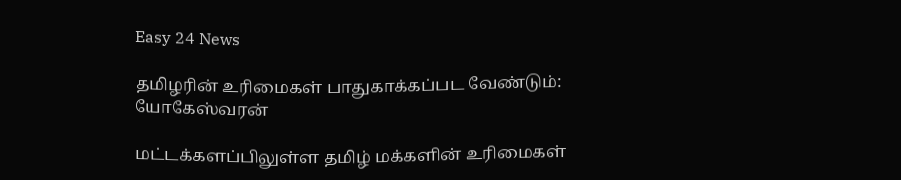Easy 24 News

தமிழரின் உரிமைகள் பாதுகாக்கப்பட வேண்டும்: யோகேஸ்வரன்

மட்டக்களப்பிலுள்ள தமிழ் மக்களின் உரிமைகள்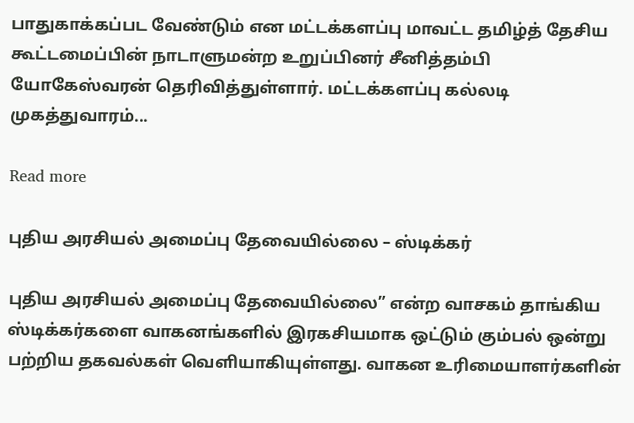பாதுகாக்கப்பட வேண்டும் என மட்டக்களப்பு மாவட்ட தமிழ்த் தேசிய கூட்டமைப்பின் நாடாளுமன்ற உறுப்பினர் சீனித்தம்பி யோகேஸ்வரன் தெரிவித்துள்ளார். மட்டக்களப்பு கல்லடி முகத்துவாரம்...

Read more

புதிய அரசியல் அமைப்பு தேவையில்லை – ஸ்டிக்கர்

புதிய அரசியல் அமைப்பு தேவையில்லை” என்ற வாசகம் தாங்கிய ஸ்டிக்கர்களை வாகனங்களில் இரகசியமாக ஒட்டும் கும்பல் ஒன்று பற்றிய தகவல்கள் வெளியாகியுள்ளது. வாகன உரிமையாளர்களின்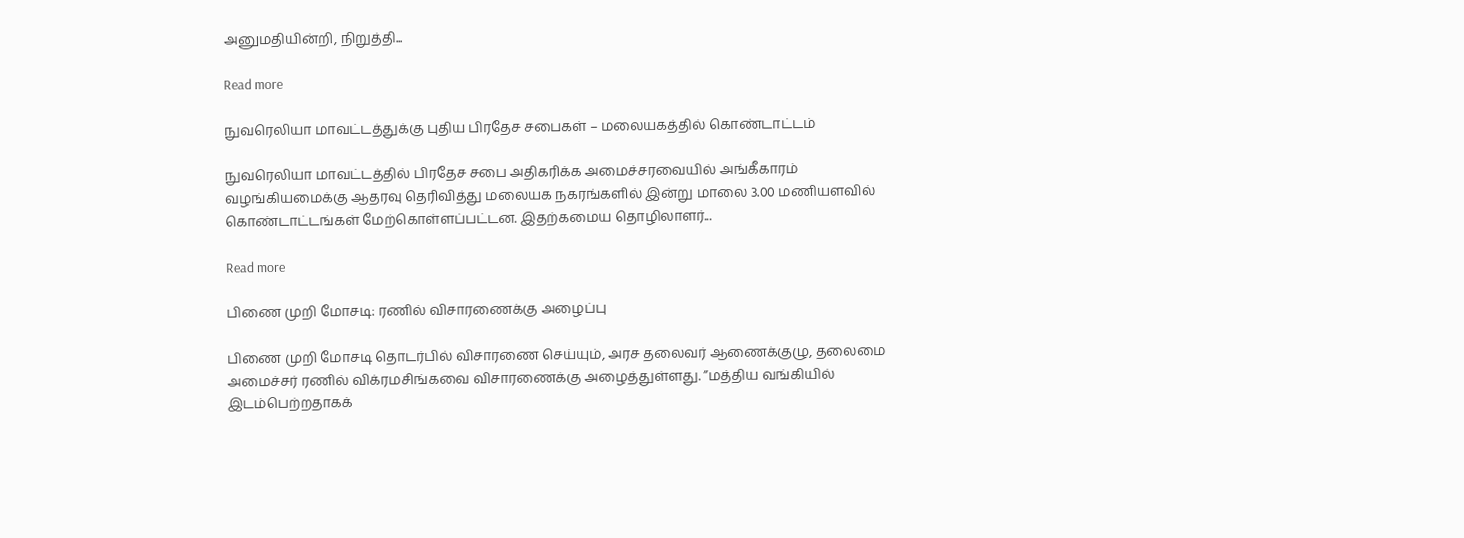அனுமதியின்றி, நிறுத்தி...

Read more

நுவரெலியா மாவட்டத்துக்கு புதிய பிரதேச சபைகள் – மலையகத்தில் கொண்டாட்டம்

நுவரெலியா மாவட்டத்தில் பிரதேச சபை அதிகரிக்க அமைச்சரவையில் அங்கீகாரம் வழங்கியமைக்கு ஆதரவு தெரிவித்து மலையக நகரங்களில் இன்று மாலை 3.00 மணியளவில் கொண்டாட்டங்கள் மேற்கொள்ளப்பட்டன. இதற்கமைய தொழிலாளர்...

Read more

பிணை முறி மோசடி: ரணில் விசாரணைக்கு அழைப்பு

பிணை முறி மோசடி தொடர்பில் விசாரணை செய்யும், அரச தலைவர் ஆணைக்குழு, தலைமை அமைச்சர் ரணில் விக்ரமசிங்கவை விசாரணைக்கு அழைத்துள்ளது. ”மத்திய வங்கியில் இடம்பெற்றதாகக்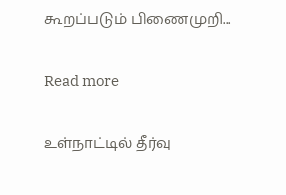கூறப்படும் பிணைமுறி...

Read more

உள்நாட்டில் தீர்வு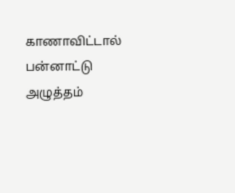காணாவிட்டால் பன்னாட்டு அழுத்தம்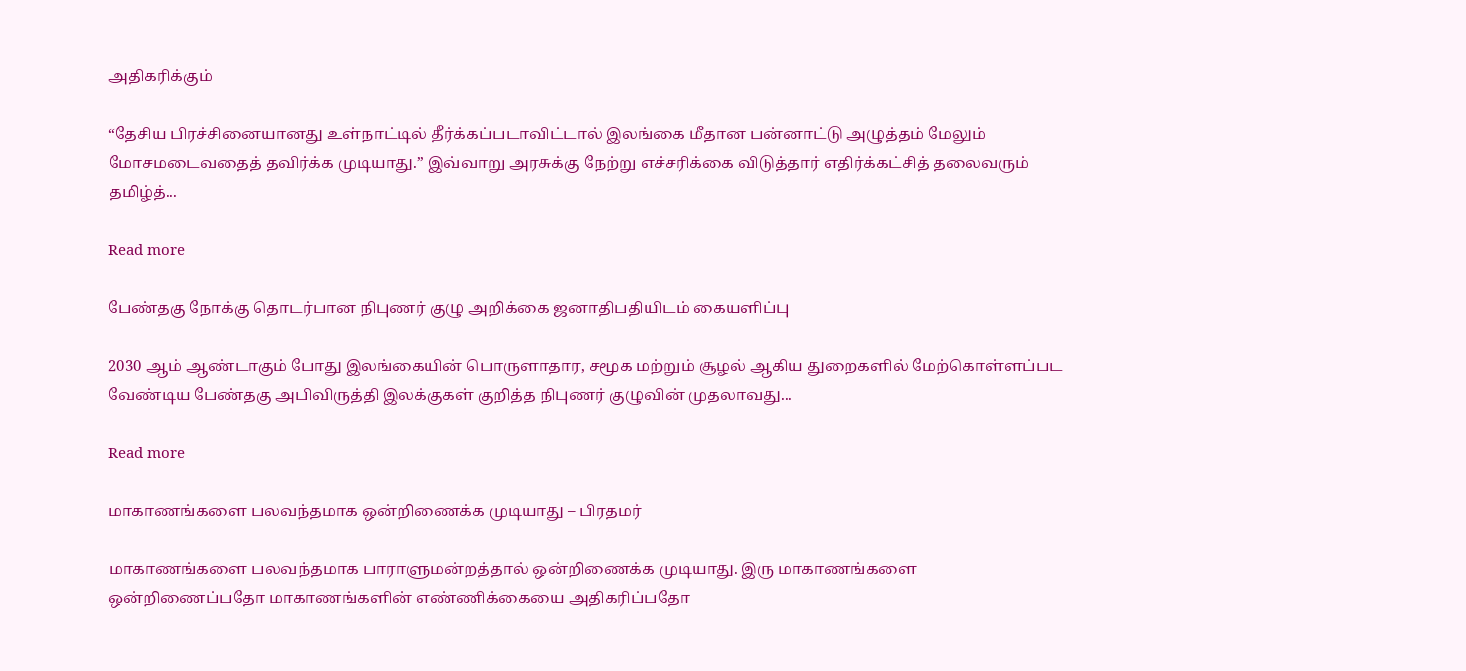அதிகரிக்கும்

“தேசிய பிரச்சினையானது உள்நாட்டில் தீர்க்கப்படாவிட்டால் இலங்கை மீதான பன்னாட்டு அழுத்தம் மேலும் மோசமடைவதைத் தவிர்க்க முடியாது.’’ இவ்வாறு அரசுக்கு நேற்று எச்சரிக்கை விடுத்தார் எதிர்க்கட்சித் தலைவரும் தமிழ்த்...

Read more

பேண்தகு நோக்கு தொடர்பான நிபுணர் குழு அறிக்கை ஜனாதிபதியிடம் கையளிப்பு

2030 ஆம் ஆண்டாகும் போது இலங்கையின் பொருளாதார, சமூக மற்றும் சூழல் ஆகிய துறைகளில் மேற்கொள்ளப்பட வேண்டிய பேண்தகு அபிவிருத்தி இலக்குகள் குறித்த நிபுணர் குழுவின் முதலாவது...

Read more

மாகாணங்களை பலவந்தமாக ஒன்றிணைக்க முடியாது – பிரதமர்

மாகாணங்களை பலவந்தமாக பாராளுமன்றத்தால் ஒன்றிணைக்க முடியாது. இரு மாகாணங்களை ஒன்றிணைப்பதோ மாகாணங்களின் எண்ணிக்கையை அதிகரிப்பதோ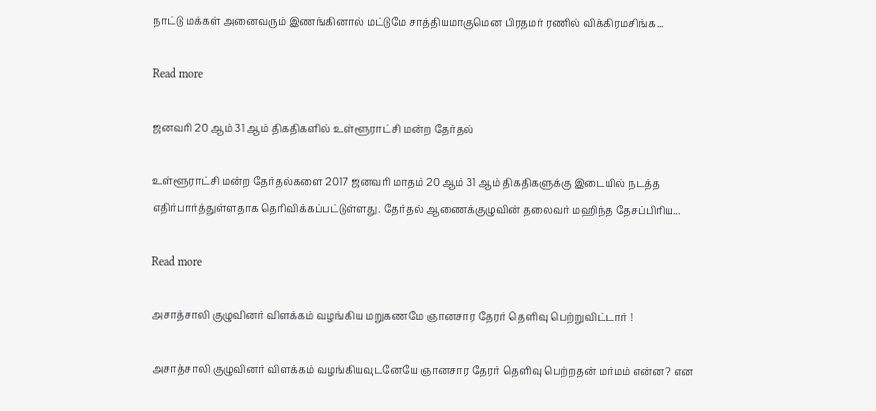நாட்டு மக்கள் அனைவரும் இணங்கினால் மட்டுமே சாத்தியமாகுமென பிரதமர் ரணில் விக்கிரமசிங்க...

Read more

ஜனவரி 20 ஆம் 31 ஆம் திகதிகளில் உள்ளூராட்சி மன்ற தேர்தல்

உள்ளூராட்சி மன்ற தேர்தல்களை 2017 ஜனவரி மாதம் 20 ஆம் 31 ஆம் திகதிகளுக்கு இடையில் நடத்த எதிர்பார்த்துள்ளதாக தெரிவிக்கப்பட்டுள்ளது. தேர்தல் ஆணைக்குழுவின் தலைவர் மஹிந்த தேசப்பிரிய...

Read more

அசாத்சாலி குழுவினர் விளக்கம் வழங்கிய மறுகணமே ஞானசார தேரர் தெளிவு பெற்றுவிட்டார் !

அசாத்சாலி குழுவினர் விளக்கம் வழங்கியவுடனேயே ஞானசார தேரர் தெளிவு பெற்றதன் மர்மம் என்ன? என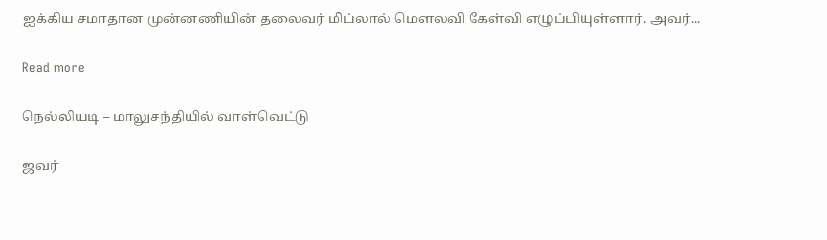ஐக்கிய சமாதான முன்னணியின் தலைவர் மிப்லால் மௌலவி கேள்வி எழுப்பியுள்ளார். அவர்...

Read more

நெல்லியடி – மாலுசந்தியில் வாள்வெட்டு

ஜவர்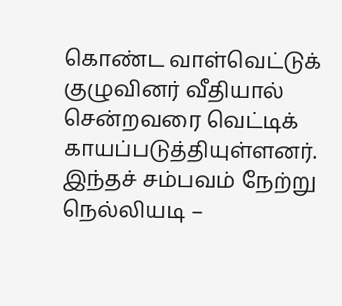கொண்ட வாள்வெட்டுக் குழுவினர் வீதியால் சென்றவரை வெட்டிக் காயப்படுத்தியுள்ளனர். இந்தச் சம்பவம் நேற்று நெல்லியடி –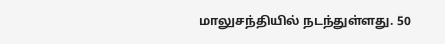மாலுசந்தியில் நடந்துள்ளது. 50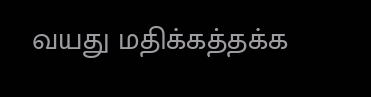வயது மதிக்கத்தக்க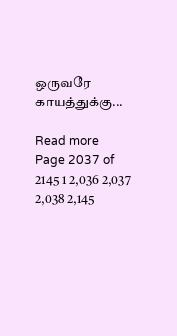ஒருவரே காயத்துக்கு...

Read more
Page 2037 of 2145 1 2,036 2,037 2,038 2,145